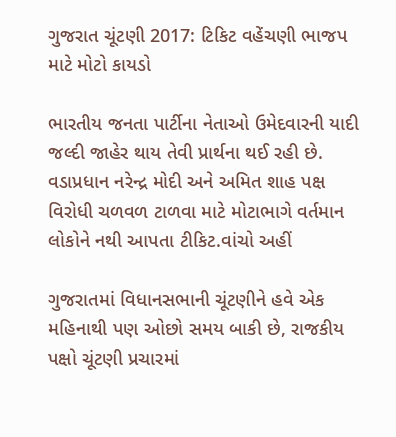ગુજરાત ચૂંટણી 2017: ટિકિટ વહેંચણી ભાજપ માટે મોટો કાયડો

ભારતીય જનતા પાર્ટીના નેતાઓ ઉમેદવારની યાદી જલ્દી જાહેર થાય તેવી પ્રાર્થના થઈ રહી છે. વડાપ્રધાન નરેન્દ્ર મોદી અને અમિત શાહ પક્ષ વિરોધી ચળવળ ટાળવા માટે મોટાભાગે વર્તમાન લોકોને નથી આપતા ટીકિટ.વાંચો અહીં

ગુજરાતમાં વિધાનસભાની ચૂંટણીને હવે એક મહિનાથી પણ ઓછો સમય બાકી છે, રાજકીય પક્ષો ચૂંટણી પ્રચારમાં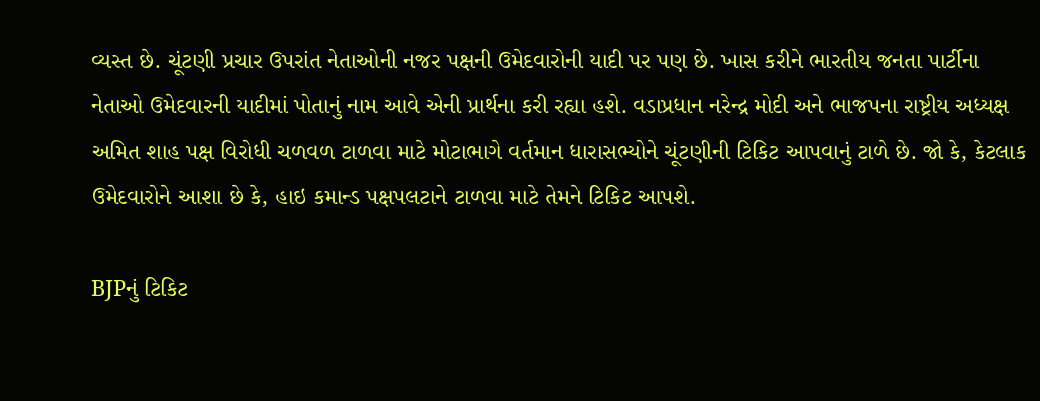વ્યસ્ત છે. ચૂંટણી પ્રચાર ઉપરાંત નેતાઓની નજર પક્ષની ઉમેદવારોની યાદી પર પણ છે. ખાસ કરીને ભારતીય જનતા પાર્ટીના નેતાઓ ઉમેદવારની યાદીમાં પોતાનું નામ આવે એની પ્રાર્થના કરી રહ્યા હશે. વડાપ્રધાન નરેન્દ્ર મોદી અને ભાજપના રાષ્ટ્રીય અધ્યક્ષ અમિત શાહ પક્ષ વિરોધી ચળવળ ટાળવા માટે મોટાભાગે વર્તમાન ધારાસભ્યોને ચૂંટણીની ટિકિટ આપવાનું ટાળે છે. જો કે, કેટલાક ઉમેદવારોને આશા છે કે, હાઇ કમાન્ડ પક્ષપલટાને ટાળવા માટે તેમને ટિકિટ આપશે.

BJPનું ટિકિટ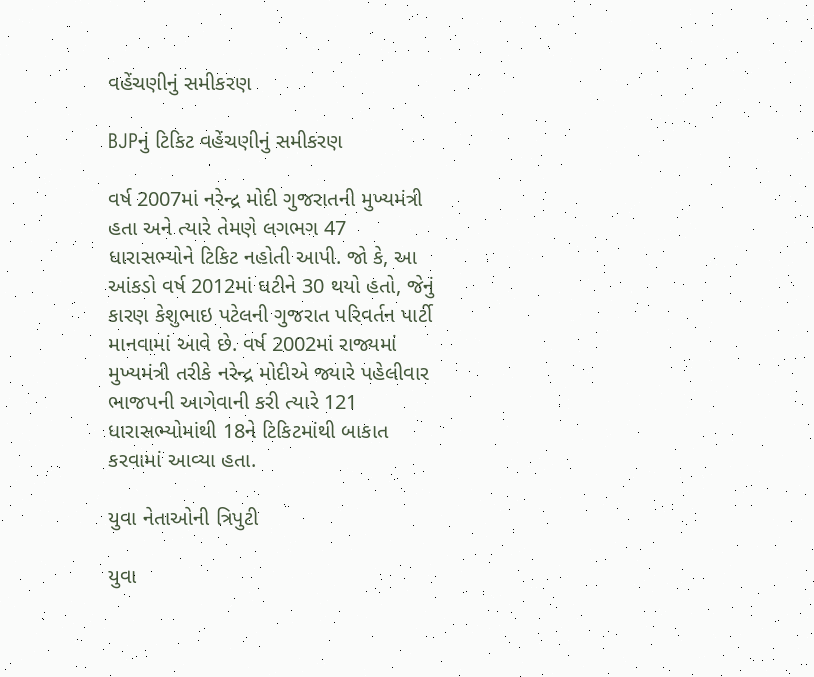વહેંચણીનું સમીકરણ

BJPનું ટિકિટ વહેંચણીનું સમીકરણ

વર્ષ 2007માં નરેન્દ્ર મોદી ગુજરાતની મુખ્યમંત્રી હતા અને ત્યારે તેમણે લગભગ 47 ધારાસભ્યોને ટિકિટ નહોતી આપી. જો કે, આ આંકડો વર્ષ 2012માં ઘટીને 30 થયો હતો, જેનું કારણ કેશુભાઇ પટેલની ગુજરાત પરિવર્તન પાર્ટી માનવામાં આવે છે. વર્ષ 2002માં રાજ્યમાં મુખ્યમંત્રી તરીકે નરેન્દ્ર મોદીએ જ્યારે પહેલીવાર ભાજપની આગેવાની કરી ત્યારે 121 ધારાસભ્યોમાંથી 18ને ટિકિટમાંથી બાકાત કરવામાં આવ્યા હતા.

યુવા નેતાઓની ત્રિપુટી

યુવા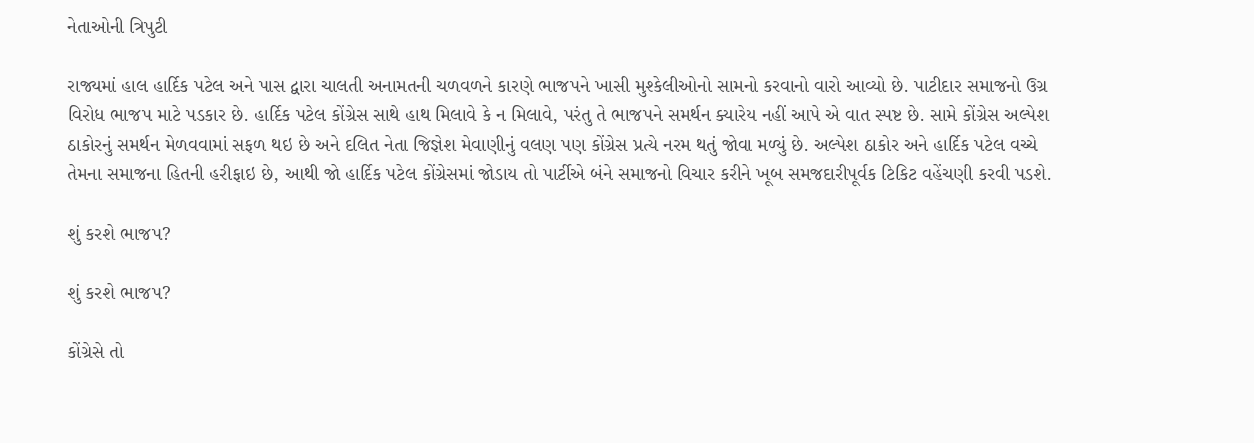નેતાઓની ત્રિપુટી

રાજ્યમાં હાલ હાર્દિક પટેલ અને પાસ દ્વારા ચાલતી અનામતની ચળવળને કારણે ભાજપને ખાસી મુશ્કેલીઓનો સામનો કરવાનો વારો આવ્યો છે. પાટીદાર સમાજનો ઉગ્ર વિરોધ ભાજપ માટે પડકાર છે. હાર્દિક પટેલ કોંગ્રેસ સાથે હાથ મિલાવે કે ન મિલાવે, પરંતુ તે ભાજપને સમર્થન ક્યારેય નહીં આપે એ વાત સ્પષ્ટ છે. સામે કોંગ્રેસ અલ્પેશ ઠાકોરનું સમર્થન મેળવવામાં સફળ થઇ છે અને દલિત નેતા જિજ્ઞેશ મેવાણીનું વલણ પણ કોંગ્રેસ પ્રત્યે નરમ થતું જોવા મળ્યું છે. અલ્પેશ ઠાકોર અને હાર્દિક પટેલ વચ્ચે તેમના સમાજના હિતની હરીફાઇ છે, આથી જો હાર્દિક પટેલ કોંગ્રેસમાં જોડાય તો પાર્ટીએ બંને સમાજનો વિચાર કરીને ખૂબ સમજદારીપૂર્વક ટિકિટ વહેંચણી કરવી પડશે.

શું કરશે ભાજપ?

શું કરશે ભાજપ?

કોંગ્રેસે તો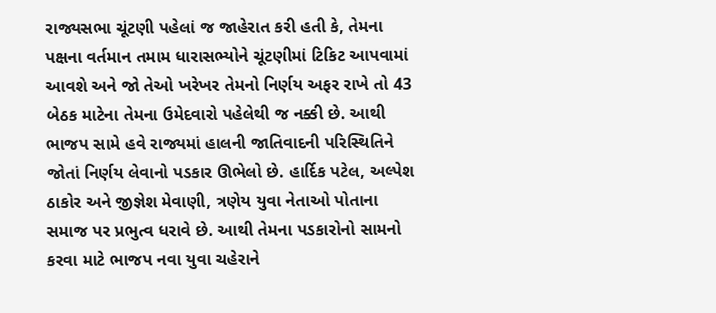રાજ્યસભા ચૂંટણી પહેલાં જ જાહેરાત કરી હતી કે, તેમના પક્ષના વર્તમાન તમામ ધારાસભ્યોને ચૂંટણીમાં ટિકિટ આપવામાં આવશે અને જો તેઓ ખરેખર તેમનો નિર્ણય અફર રાખે તો 43 બેઠક માટેના તેમના ઉમેદવારો પહેલેથી જ નક્કી છે. આથી ભાજપ સામે હવે રાજ્યમાં હાલની જાતિવાદની પરિસ્થિતિને જોતાં નિર્ણય લેવાનો પડકાર ઊભેલો છે. હાર્દિક પટેલ, અલ્પેશ ઠાકોર અને જીજ્ઞેશ મેવાણી, ત્રણેય યુવા નેતાઓ પોતાના સમાજ પર પ્રભુત્વ ધરાવે છે. આથી તેમના પડકારોનો સામનો કરવા માટે ભાજપ નવા યુવા ચહેરાને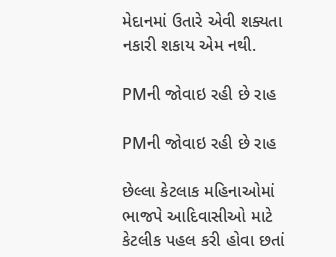મેદાનમાં ઉતારે એવી શક્યતા નકારી શકાય એમ નથી.

PMની જોવાઇ રહી છે રાહ

PMની જોવાઇ રહી છે રાહ

છેલ્લા કેટલાક મહિનાઓમાં ભાજપે આદિવાસીઓ માટે કેટલીક પહલ કરી હોવા છતાં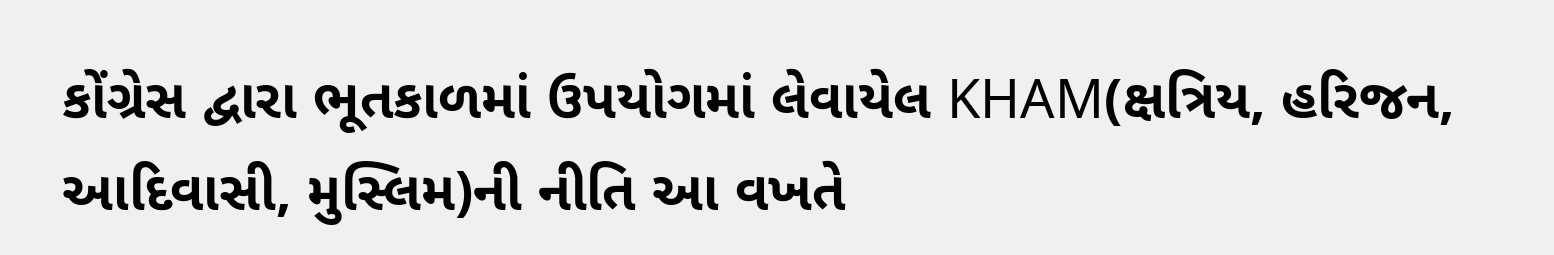કોંગ્રેસ દ્વારા ભૂતકાળમાં ઉપયોગમાં લેવાયેલ KHAM(ક્ષત્રિય, હરિજન, આદિવાસી, મુસ્લિમ)ની નીતિ આ વખતે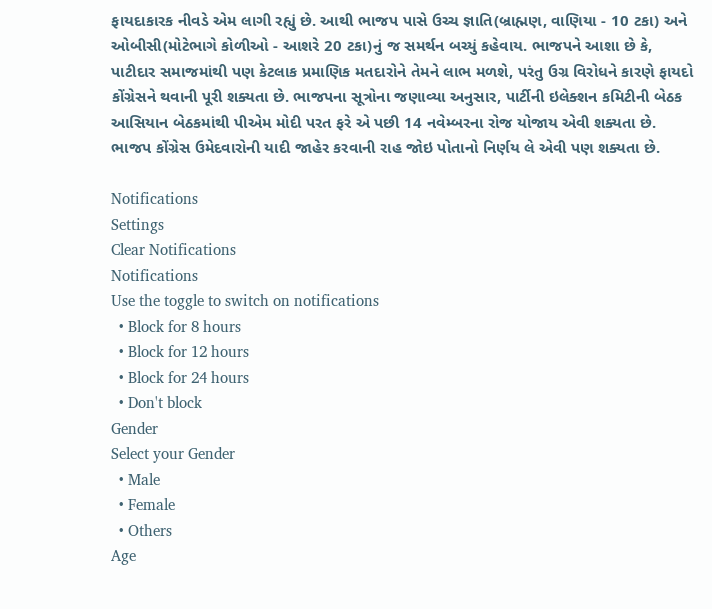ફાયદાકારક નીવડે એમ લાગી રહ્યું છે. આથી ભાજપ પાસે ઉચ્ચ જ્ઞાતિ(બ્રાહ્મણ, વાણિયા - 10 ટકા) અને ઓબીસી(મોટેભાગે કોળીઓ - આશરે 20 ટકા)નું જ સમર્થન બચ્યું કહેવાય. ભાજપને આશા છે કે, પાટીદાર સમાજમાંથી પણ કેટલાક પ્રમાણિક મતદારોને તેમને લાભ મળશે, પરંતુ ઉગ્ર વિરોધને કારણે ફાયદો કોંગ્રેસને થવાની પૂરી શક્યતા છે. ભાજપના સૂત્રોના જણાવ્યા અનુસાર, પાર્ટીની ઇલેક્શન કમિટીની બેઠક આસિયાન બેઠકમાંથી પીએમ મોદી પરત ફરે એ પછી 14 નવેમ્બરના રોજ યોજાય એવી શક્યતા છે. ભાજપ કોંગ્રેસ ઉમેદવારોની યાદી જાહેર કરવાની રાહ જોઇ પોતાનો નિર્ણય લે એવી પણ શક્યતા છે.

Notifications
Settings
Clear Notifications
Notifications
Use the toggle to switch on notifications
  • Block for 8 hours
  • Block for 12 hours
  • Block for 24 hours
  • Don't block
Gender
Select your Gender
  • Male
  • Female
  • Others
Age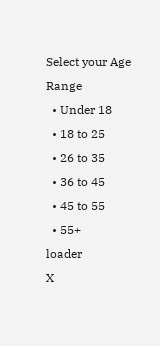Select your Age Range
  • Under 18
  • 18 to 25
  • 26 to 35
  • 36 to 45
  • 45 to 55
  • 55+
loader
X